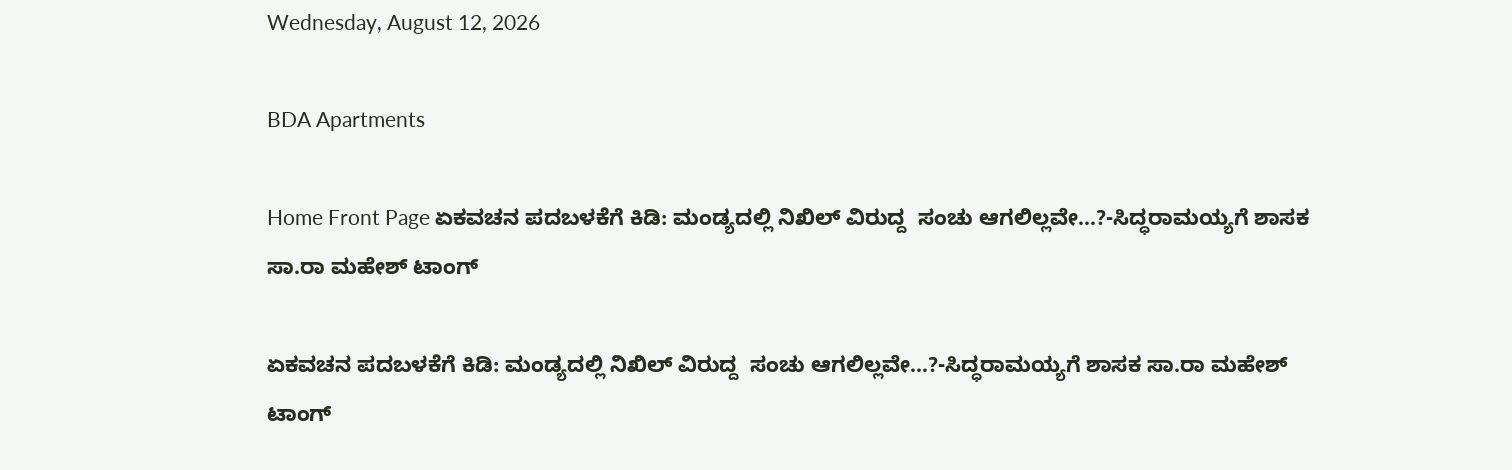Wednesday, August 12, 2026

BDA Apartments

Home Front Page ಏಕವಚನ ಪದಬಳಕೆಗೆ ಕಿಡಿ: ಮಂಡ್ಯದಲ್ಲಿ ನಿಖಿಲ್ ವಿರುದ್ದ  ಸಂಚು ಆಗಲಿಲ್ಲವೇ…?-ಸಿದ್ಧರಾಮಯ್ಯಗೆ ಶಾಸಕ ಸಾ.ರಾ ಮಹೇಶ್ ಟಾಂಗ್

ಏಕವಚನ ಪದಬಳಕೆಗೆ ಕಿಡಿ: ಮಂಡ್ಯದಲ್ಲಿ ನಿಖಿಲ್ ವಿರುದ್ದ  ಸಂಚು ಆಗಲಿಲ್ಲವೇ…?-ಸಿದ್ಧರಾಮಯ್ಯಗೆ ಶಾಸಕ ಸಾ.ರಾ ಮಹೇಶ್ ಟಾಂಗ್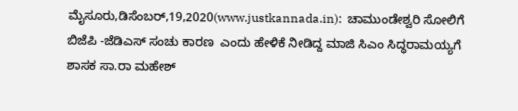ಮೈಸೂರು,ಡಿಸೆಂಬರ್,19,2020(www.justkannada.in):  ಚಾಮುಂಡೇಶ್ವರಿ ಸೋಲಿಗೆ ಬಿಜೆಪಿ -ಜೆಡಿಎಸ್ ಸಂಚು ಕಾರಣ  ಎಂದು ಹೇಳಿಕೆ ನೀಡಿದ್ದ ಮಾಜಿ ಸಿಎಂ ಸಿದ್ಧರಾಮಯ್ಯಗೆ  ಶಾಸಕ ಸಾ.ರಾ ಮಹೇಶ್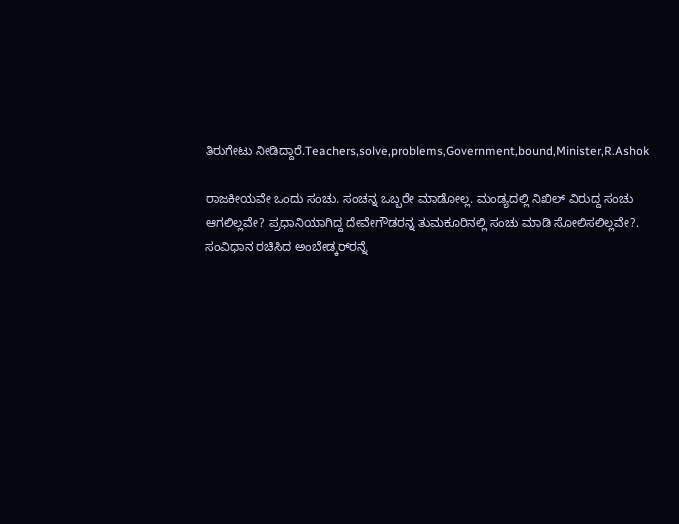ತಿರುಗೇಟು ನೀಡಿದ್ದಾರೆ.Teachers,solve,problems,Government,bound,Minister,R.Ashok

ರಾಜಕೀಯವೇ ಒಂದು ಸಂಚು. ಸಂಚನ್ನ ಒಬ್ಬರೇ ಮಾಡೋಲ್ಲ. ಮಂಡ್ಯದಲ್ಲಿ ನಿಖಿಲ್ ವಿರುದ್ದ ಸಂಚು ಆಗಲಿಲ್ಲವೇ? ಪ್ರಧಾನಿಯಾಗಿದ್ದ ದೇವೇಗೌಡರನ್ನ ತುಮಕೂರಿನಲ್ಲಿ ಸಂಚು ಮಾಡಿ ಸೋಲಿಸಲಿಲ್ಲವೇ?. ಸಂವಿಧಾನ ರಚಿಸಿದ ಅಂಬೇಡ್ಕರ್‌ರನ್ನೆ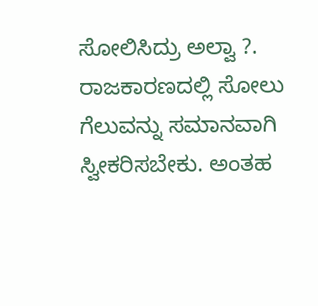ಸೋಲಿಸಿದ್ರು ಅಲ್ವಾ ?. ರಾಜಕಾರಣದಲ್ಲಿ ಸೋಲು ಗೆಲುವನ್ನು ಸಮಾನವಾಗಿ ಸ್ವೀಕರಿಸಬೇಕು. ಅಂತಹ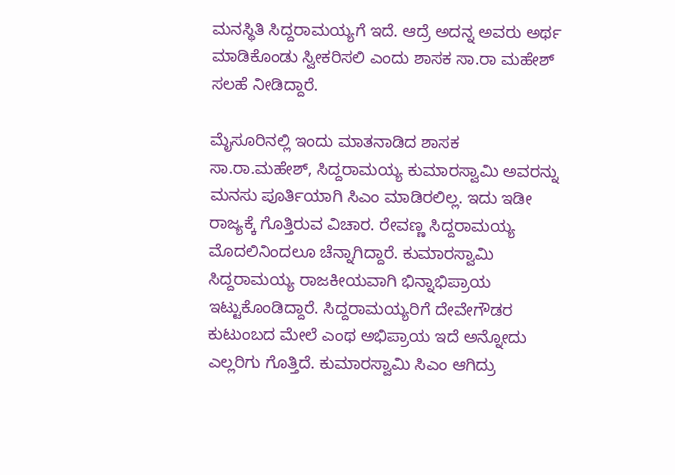ಮನಸ್ಥಿತಿ ಸಿದ್ದರಾಮಯ್ಯಗೆ ಇದೆ. ಆದ್ರೆ ಅದನ್ನ ಅವರು ಅರ್ಥ ಮಾಡಿಕೊಂಡು ಸ್ವೀಕರಿಸಲಿ ಎಂದು ಶಾಸಕ ಸಾ.ರಾ ಮಹೇಶ್ ಸಲಹೆ ನೀಡಿದ್ದಾರೆ.

ಮೈಸೂರಿನಲ್ಲಿ ಇಂದು ಮಾತನಾಡಿದ ಶಾಸಕ ಸಾ.ರಾ.ಮಹೇಶ್, ಸಿದ್ದರಾಮಯ್ಯ ಕುಮಾರಸ್ವಾಮಿ ಅವರನ್ನು ಮನಸು ಪೂರ್ತಿಯಾಗಿ ಸಿಎಂ ಮಾಡಿರಲಿಲ್ಲ. ಇದು ಇಡೀ ರಾಜ್ಯಕ್ಕೆ ಗೊತ್ತಿರುವ ವಿಚಾರ. ರೇವಣ್ಣ ಸಿದ್ದರಾಮಯ್ಯ ಮೊದಲಿನಿಂದಲೂ ಚೆನ್ನಾಗಿದ್ದಾರೆ. ಕುಮಾರಸ್ವಾಮಿ ಸಿದ್ದರಾಮಯ್ಯ ರಾಜಕೀಯವಾಗಿ ಭಿನ್ನಾಭಿಪ್ರಾಯ ಇಟ್ಟುಕೊಂಡಿದ್ದಾರೆ. ಸಿದ್ದರಾಮಯ್ಯರಿಗೆ ದೇವೇಗೌಡರ ಕುಟುಂಬದ ಮೇಲೆ ಎಂಥ ಅಭಿಪ್ರಾಯ ಇದೆ ಅನ್ನೋದು ಎಲ್ಲರಿಗು ಗೊತ್ತಿದೆ. ಕುಮಾರಸ್ವಾಮಿ ಸಿಎಂ ಆಗಿದ್ರು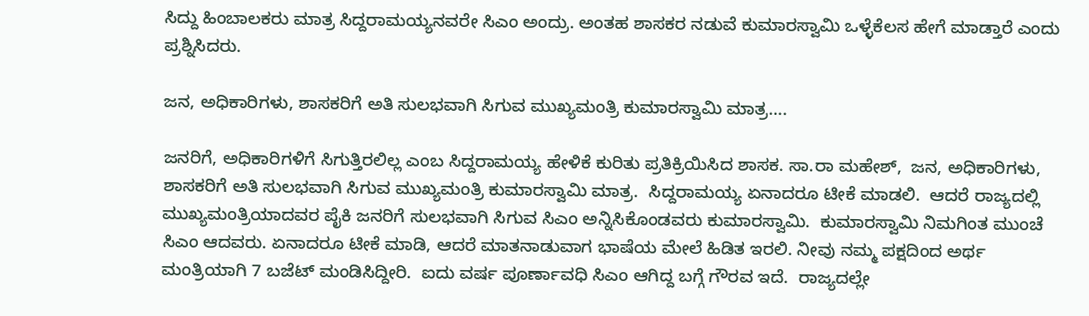ಸಿದ್ದು ಹಿಂಬಾಲಕರು ಮಾತ್ರ ಸಿದ್ದರಾಮಯ್ಯನವರೇ ಸಿಎಂ ಅಂದ್ರು. ಅಂತಹ ಶಾಸಕರ ನಡುವೆ ಕುಮಾರಸ್ವಾಮಿ ಒಳ್ಳೆ‌ಕೆಲಸ ಹೇಗೆ ಮಾಡ್ತಾರೆ ಎಂದು ಪ್ರಶ್ನಿಸಿದರು.

ಜನ, ಅಧಿಕಾರಿಗಳು, ಶಾಸಕರಿಗೆ ಅತಿ ಸುಲಭವಾಗಿ ಸಿಗುವ ಮುಖ್ಯಮಂತ್ರಿ ಕುಮಾರಸ್ವಾಮಿ ಮಾತ್ರ….

ಜನರಿಗೆ, ಅಧಿಕಾರಿಗಳಿಗೆ ಸಿಗುತ್ತಿರಲಿಲ್ಲ ಎಂಬ ಸಿದ್ದರಾಮಯ್ಯ ಹೇಳಿಕೆ ಕುರಿತು ಪ್ರತಿಕ್ರಿಯಿಸಿದ ಶಾಸಕ. ಸಾ.ರಾ ಮಹೇಶ್,  ಜನ, ಅಧಿಕಾರಿಗಳು, ಶಾಸಕರಿಗೆ ಅತಿ ಸುಲಭವಾಗಿ ಸಿಗುವ ಮುಖ್ಯಮಂತ್ರಿ ಕುಮಾರಸ್ವಾಮಿ ಮಾತ್ರ.  ಸಿದ್ದರಾಮಯ್ಯ ಏನಾದರೂ ಟೀಕೆ ಮಾಡಲಿ.  ಆದರೆ ರಾಜ್ಯದಲ್ಲಿ ಮುಖ್ಯಮಂತ್ರಿಯಾದವರ ಪೈಕಿ ಜನರಿಗೆ ಸುಲಭವಾಗಿ ಸಿಗುವ ಸಿಎಂ ಅನ್ನಿಸಿಕೊಂಡವರು ಕುಮಾರಸ್ವಾಮಿ.  ಕುಮಾರಸ್ವಾಮಿ ನಿಮಗಿಂತ ಮುಂಚೆ ಸಿಎಂ ಆದವರು. ಏನಾದರೂ ಟೀಕೆ ಮಾಡಿ, ಆದರೆ ಮಾತನಾಡುವಾಗ ಭಾಷೆಯ ಮೇಲೆ ಹಿಡಿತ ಇರಲಿ. ನೀವು ನಮ್ಮ ಪಕ್ಷದಿಂದ ಅರ್ಥ ಮಂತ್ರಿಯಾಗಿ 7 ಬಜೆಟ್ ಮಂಡಿಸಿದ್ದೀರಿ.  ಐದು ವರ್ಷ ಪೂರ್ಣಾವಧಿ ಸಿಎಂ ಆಗಿದ್ದ ಬಗ್ಗೆ ಗೌರವ ಇದೆ.  ರಾಜ್ಯದಲ್ಲೇ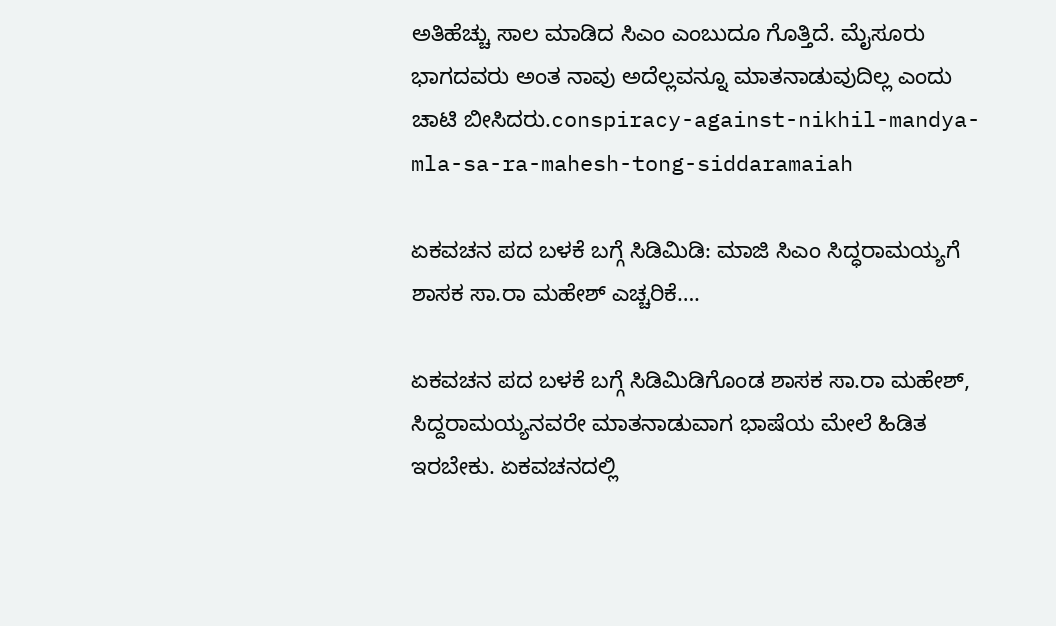ಅತಿಹೆಚ್ಚು ಸಾಲ ಮಾಡಿದ ಸಿಎಂ ಎಂಬುದೂ ಗೊತ್ತಿದೆ. ಮೈಸೂರು ಭಾಗದವರು ಅಂತ ನಾವು ಅದೆಲ್ಲವನ್ನೂ ಮಾತನಾಡುವುದಿಲ್ಲ ಎಂದು ಚಾಟಿ ಬೀಸಿದರು.conspiracy-against-nikhil-mandya-mla-sa-ra-mahesh-tong-siddaramaiah

ಏಕವಚನ ಪದ ಬಳಕೆ ಬಗ್ಗೆ ಸಿಡಿಮಿಡಿ: ಮಾಜಿ ಸಿಎಂ ಸಿದ್ಧರಾಮಯ್ಯಗೆ ಶಾಸಕ ಸಾ.ರಾ ಮಹೇಶ್ ಎಚ್ಚರಿಕೆ….

ಏಕವಚನ ಪದ ಬಳಕೆ ಬಗ್ಗೆ ಸಿಡಿಮಿಡಿಗೊಂಡ ಶಾಸಕ ಸಾ.ರಾ ಮಹೇಶ್, ಸಿದ್ದರಾಮಯ್ಯನವರೇ ಮಾತನಾಡುವಾಗ ಭಾಷೆಯ ಮೇಲೆ ಹಿಡಿತ ಇರಬೇಕು. ಏಕವಚನದಲ್ಲಿ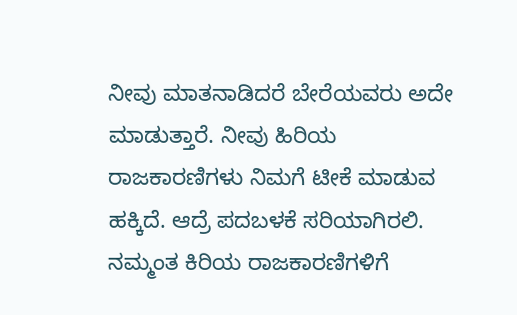ನೀವು ಮಾತನಾಡಿದರೆ ಬೇರೆಯವರು ಅದೇ ಮಾಡುತ್ತಾರೆ. ನೀವು ಹಿರಿಯ ರಾಜಕಾರಣಿಗಳು ನಿಮಗೆ ಟೀಕೆ ಮಾಡುವ ಹಕ್ಕಿದೆ. ಆದ್ರೆ ಪದಬಳಕೆ ಸರಿಯಾಗಿರಲಿ. ನಮ್ಮಂತ ಕಿರಿಯ ರಾಜಕಾರಣಿಗಳಿಗೆ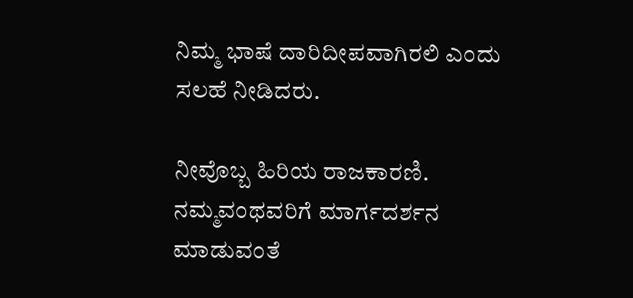ನಿಮ್ಮ ಭಾಷೆ ದಾರಿದೀಪವಾಗಿರಲಿ ಎಂದು ಸಲಹೆ ನೀಡಿದರು.

ನೀವೊಬ್ಬ ಹಿರಿಯ ರಾಜಕಾರಣಿ.  ನಮ್ಮವಂಥವರಿಗೆ ಮಾರ್ಗದರ್ಶನ ಮಾಡುವಂತೆ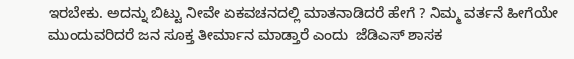ಇರಬೇಕು. ಅದನ್ನು ಬಿಟ್ಟು ನೀವೇ ಏಕವಚನದಲ್ಲಿ ಮಾತನಾಡಿದರೆ ಹೇಗೆ ? ನಿಮ್ಮ ವರ್ತನೆ ಹೀಗೆಯೇ ಮುಂದುವರಿದರೆ ಜನ ಸೂಕ್ತ ತೀರ್ಮಾನ ಮಾಡ್ತಾರೆ ಎಂದು  ಜೆಡಿಎಸ್ ಶಾಸಕ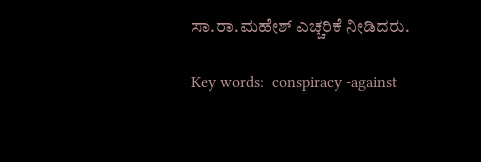ಸಾ.ರಾ.ಮಹೇಶ್ ಎಚ್ಚರಿಕೆ ನೀಡಿದರು.

Key words:  conspiracy -against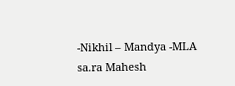-Nikhil – Mandya -MLA  sa.ra Mahesh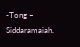-Tong – Siddaramaiah.